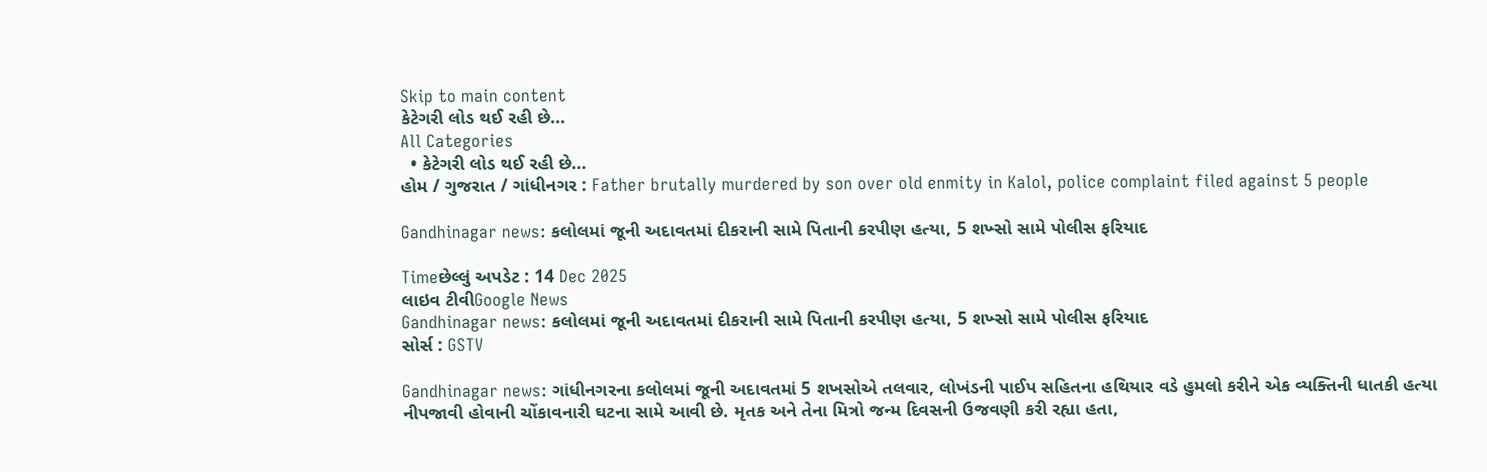Skip to main content
કેટેગરી લોડ થઈ રહી છે...
All Categories
  • કેટેગરી લોડ થઈ રહી છે...
હોમ / ગુજરાત / ગાંધીનગર : Father brutally murdered by son over old enmity in Kalol, police complaint filed against 5 people

Gandhinagar news: કલોલમાં જૂની અદાવતમાં દીકરાની સામે પિતાની કરપીણ હત્યા, 5 શખ્સો સામે પોલીસ ફરિયાદ

Timeછેલ્લું અપડેટ : 14 Dec 2025
લાઇવ ટીવીGoogle News
Gandhinagar news: કલોલમાં જૂની અદાવતમાં દીકરાની સામે પિતાની કરપીણ હત્યા, 5 શખ્સો સામે પોલીસ ફરિયાદ
સોર્સ : GSTV

Gandhinagar news: ગાંધીનગરના કલોલમાં જૂની અદાવતમાં 5 શખસોએ તલવાર, લોખંડની પાઈપ સહિતના હથિયાર વડે હુમલો કરીને એક વ્યક્તિની ધાતકી હત્યા નીપજાવી હોવાની ચોંકાવનારી ઘટના સામે આવી છે. મૃતક અને તેના મિત્રો જન્મ દિવસની ઉજવણી કરી રહ્યા હતા,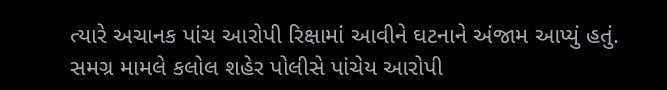ત્યારે અચાનક પાંચ આરોપી રિક્ષામાં આવીને ઘટનાને અંજામ આપ્યું હતું. સમગ્ર મામલે કલોલ શહેર પોલીસે પાંચેય આરોપી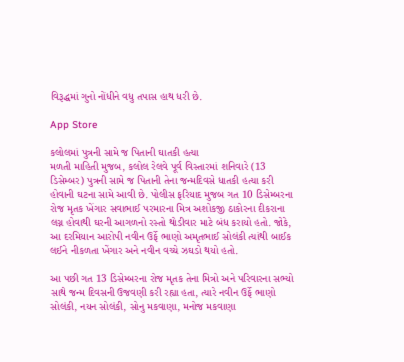વિરૂદ્ધમાં ગુનો નોંધીને વધુ તપાસ હાથ ધરી છે.

App Store

કલોલમાં પુત્રની સામે જ પિતાની ઘાતકી હત્યા
મળતી માહિતી મુજબ, કલોલ રેલવે પૂર્વ વિસ્તારમાં શનિવારે (13 ડિસેમ્બર) પુત્રની સામે જ પિતાની તેના જન્મદિવસે ધાતકી હત્યા કરી હોવાની ઘટના સામે આવી છે. પોલીસ ફરિયાદ મુજબ ગત 10 ડિસેમ્બરના રોજ મૃતક ખેંગાર સવાભાઈ પરમારના મિત્ર અશોકજી ઠાકોરના દીકરાના લગ્ન હોવાથી ઘરની આગળનો રસ્તો થોડીવાર માટે બંધ કરાયો હતો. જોકે, આ દરમિયાન આરોપી નવીન ઉર્ફે ભાણો અમૃતભાઈ સોલંકી ત્યાંથી બાઈક લઈને નીકળતા ખેંગાર અને નવીન વચ્ચે ઝઘડો થયો હતો.

આ પછી ગત 13 ડિસેમ્બરના રોજ મૃતક તેના મિત્રો અને પરિવારના સભ્યો સાથે જન્મ દિવસની ઉજવણી કરી રહ્યા હતા, ત્યારે નવીન ઉર્ફે ભાણો સોલંકી, નયન સોલંકી, સોનુ મકવાણા, મનોજ મકવાણા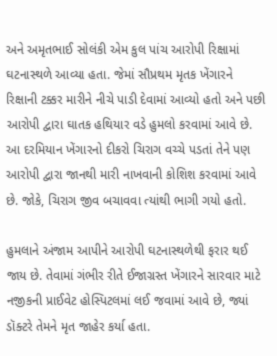અને અમૃતભાઈ સોલંકી એમ કુલ પાંચ આરોપી રિક્ષામાં ઘટનાસ્થળે આવ્યા હતા. જેમાં સૌપ્રથમ મૃતક ખેંગારને રિક્ષાની ટક્કર મારીને નીચે પાડી દેવામાં આવ્યો હતો અને પછી આરોપી દ્વારા ઘાતક હથિયાર વડે હુમલો કરવામાં આવે છે. આ દરમિયાન ખેંગારનો દીકરો ચિરાગ વચ્ચે પડતાં તેને પણ આરોપી દ્વારા જાનથી મારી નાખવાની કોશિશ કરવામાં આવે છે. જોકે, ચિરાગ જીવ બચાવવા ત્યાંથી ભાગી ગયો હતો.

હુમલાને અંજામ આપીને આરોપી ઘટનાસ્થળેથી ફરાર થઈ જાય છે. તેવામાં ગંભીર રીતે ઈજાગ્રસ્ત ખેંગારને સારવાર માટે નજીકની પ્રાઈવેટ હોસ્પિટલમાં લઈ જવામાં આવે છે, જ્યાં ડૉક્ટરે તેમને મૃત જાહેર કર્યા હતા.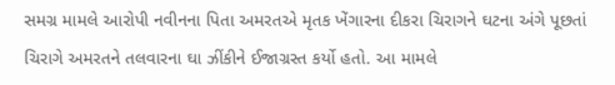સમગ્ર મામલે આરોપી નવીનના પિતા અમરતએ મૃતક ખેંગારના દીકરા ચિરાગને ઘટના અંગે પૂછતાં ચિરાગે અમરતને તલવારના ઘા ઝીંકીને ઈજાગ્રસ્ત કર્યો હતો. આ મામલે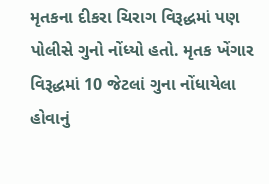મૃતકના દીકરા ચિરાગ વિરૂદ્ધમાં પણ પોલીસે ગુનો નોંધ્યો હતો. મૃતક ખેંગાર વિરૂદ્ધમાં 10 જેટલાં ગુના નોંધાયેલા હોવાનું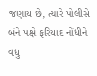જણાય છે, ત્યારે પોલીસે બંને પક્ષે ફરિયાદ નોંધીને વધુ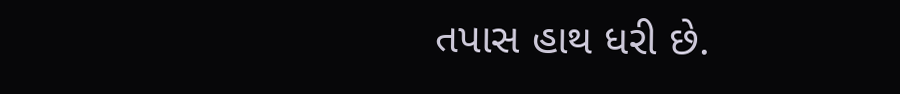તપાસ હાથ ધરી છે.